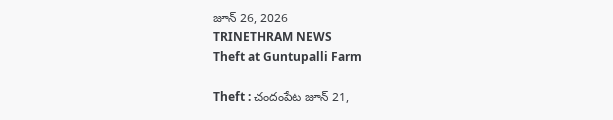జూన్ 26, 2026
TRINETHRAM NEWS
Theft at Guntupalli Farm

Theft : చందంపేట జూన్ 21,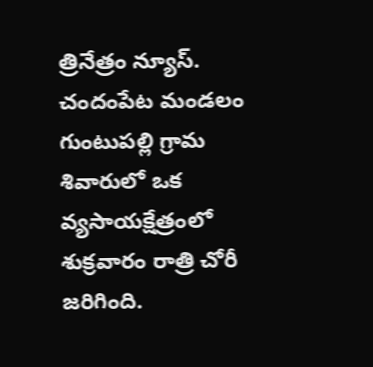త్రినేత్రం న్యూస్. చందంపేట మండలం గుంటుపల్లి గ్రామ శివారులో ఒక వ్యసాయక్షేత్రంలో శుక్రవారం రాత్రి చోరీ జరిగింది.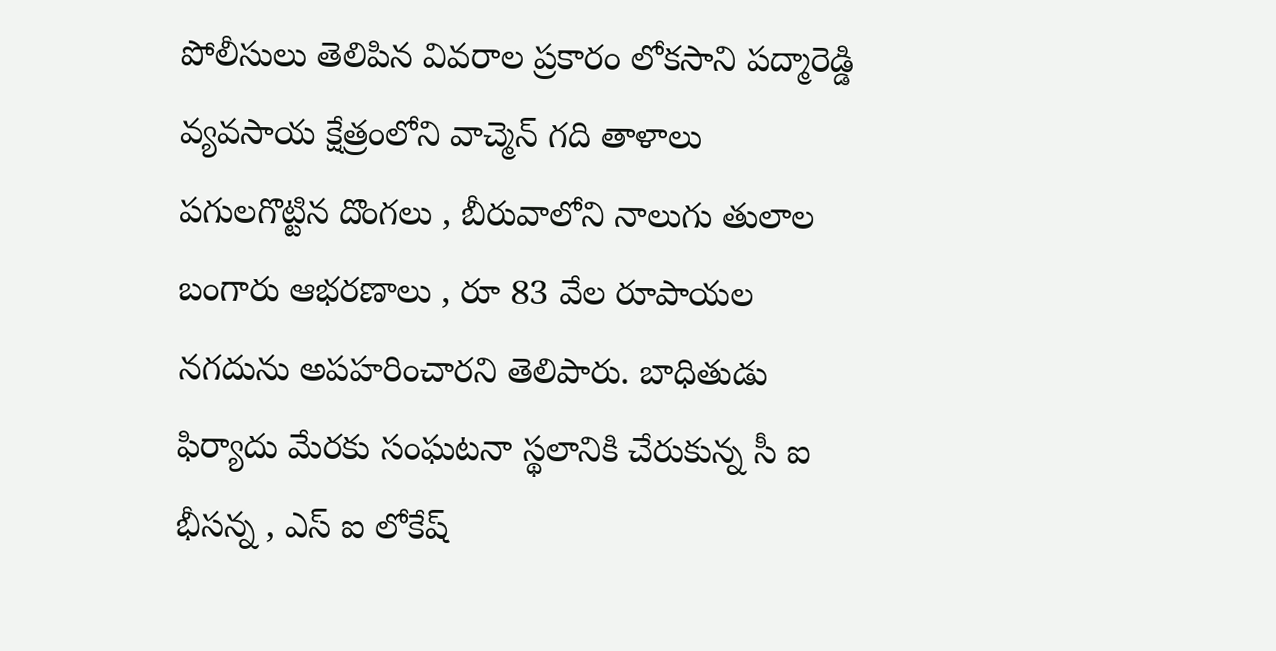పోలీసులు తెలిపిన వివరాల ప్రకారం లోకసాని పద్మారెడ్డి వ్యవసాయ క్షేత్రంలోని వాచ్మెన్ గది తాళాలు పగులగొట్టిన దొంగలు , బీరువాలోని నాలుగు తులాల బంగారు ఆభరణాలు , రూ 83 వేల రూపాయల నగదును అపహరించారని తెలిపారు. బాధితుడు ఫిర్యాదు మేరకు సంఘటనా స్థలానికి చేరుకున్న సీ ఐ భీసన్న , ఎస్ ఐ లోకేష్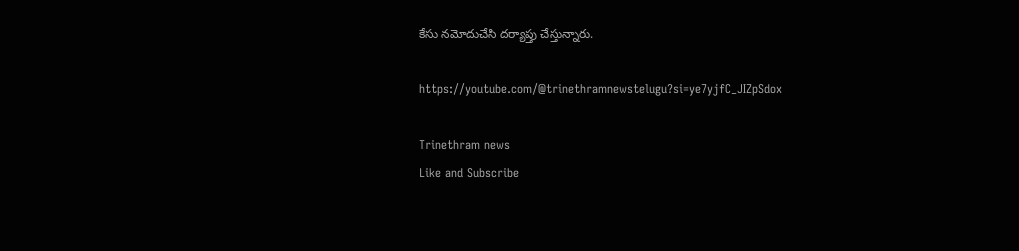కేసు నమోదుచేసి దర్యాప్తు చేస్తున్నారు.

https://youtube.com/@trinethramnewstelugu?si=ye7yjfC_JIZpSdox

Trinethram news
Like and Subscribe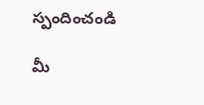స్పందించండి

మీ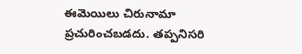ఈమెయిలు చిరునామా ప్రచురించబడదు. తప్పనిసరి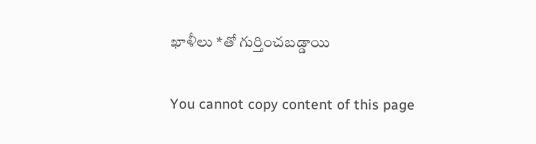ఖాళీలు *తో గుర్తించబడ్డాయి

You cannot copy content of this page